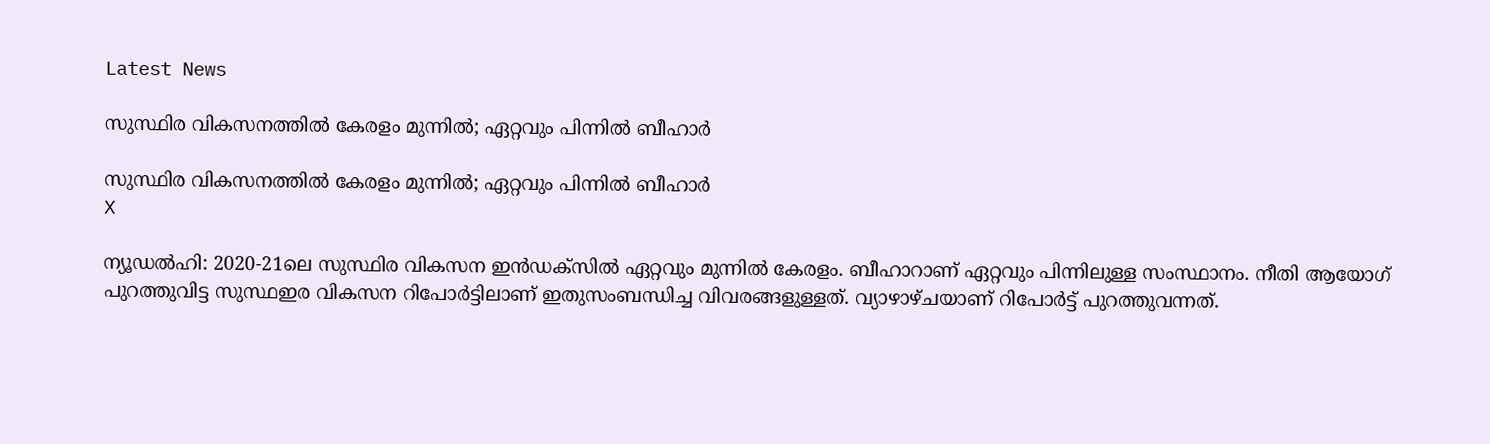Latest News

സുസ്ഥിര വികസനത്തില്‍ കേരളം മുന്നില്‍; ഏറ്റവും പിന്നില്‍ ബീഹാര്‍

സുസ്ഥിര വികസനത്തില്‍ കേരളം മുന്നില്‍; ഏറ്റവും പിന്നില്‍ ബീഹാര്‍
X

ന്യൂഡല്‍ഹി: 2020-21ലെ സുസ്ഥിര വികസന ഇന്‍ഡക്‌സില്‍ ഏറ്റവും മുന്നില്‍ കേരളം. ബീഹാറാണ് ഏറ്റവും പിന്നിലുള്ള സംസ്ഥാനം. നീതി ആയോഗ് പുറത്തുവിട്ട സുസ്ഥഇര വികസന റിപോര്‍ട്ടിലാണ് ഇതുസംബന്ധിച്ച വിവരങ്ങളുള്ളത്. വ്യാഴാഴ്ചയാണ് റിപോര്‍ട്ട് പുറത്തുവന്നത്.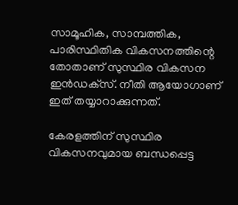സാമൂഹിക, സാമ്പത്തിക, പാരിസ്ഥിതിക വികസനത്തിന്റെ തോതാണ് സുസ്ഥിര വികസന ഇന്‍ഡക്‌സ്. നീതി ആയോഗാണ് ഇത് തയ്യാറാക്കുന്നത്.

കേരളത്തിന് സുസ്ഥിര വികസനവുമായ ബന്ധപ്പെട്ട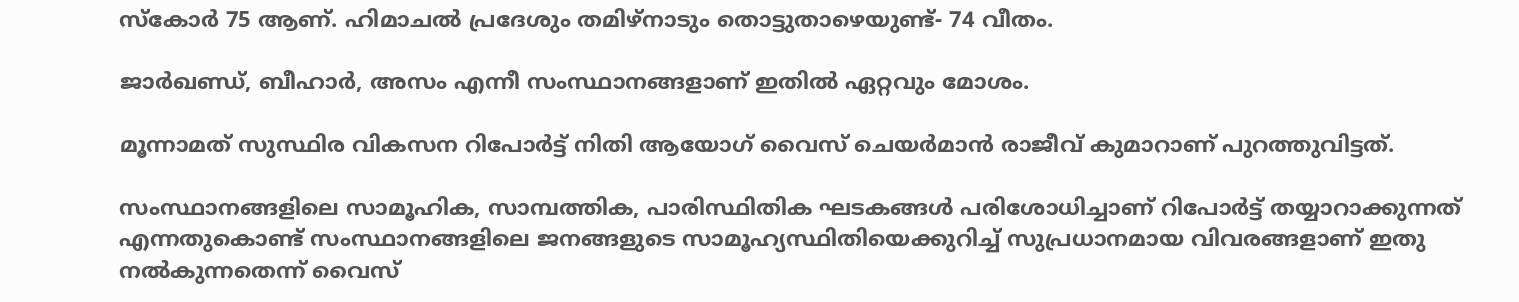സ്‌കോര്‍ 75 ആണ്. ഹിമാചല്‍ പ്രദേശും തമിഴ്‌നാടും തൊട്ടുതാഴെയുണ്ട്- 74 വീതം.

ജാര്‍ഖണ്ഡ്, ബീഹാര്‍, അസം എന്നീ സംസ്ഥാനങ്ങളാണ് ഇതില്‍ ഏറ്റവും മോശം.

മൂന്നാമത് സുസ്ഥിര വികസന റിപോര്‍ട്ട് നിതി ആയോഗ് വൈസ് ചെയര്‍മാന്‍ രാജീവ് കുമാറാണ് പുറത്തുവിട്ടത്.

സംസ്ഥാനങ്ങളിലെ സാമൂഹിക, സാമ്പത്തിക, പാരിസ്ഥിതിക ഘടകങ്ങള്‍ പരിശോധിച്ചാണ് റിപോര്‍ട്ട് തയ്യാറാക്കുന്നത് എന്നതുകൊണ്ട് സംസ്ഥാനങ്ങളിലെ ജനങ്ങളുടെ സാമൂഹ്യസ്ഥിതിയെക്കുറിച്ച് സുപ്രധാനമായ വിവരങ്ങളാണ് ഇതു നല്‍കുന്നതെന്ന് വൈസ്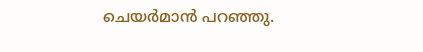ചെയര്‍മാന്‍ പറഞ്ഞു.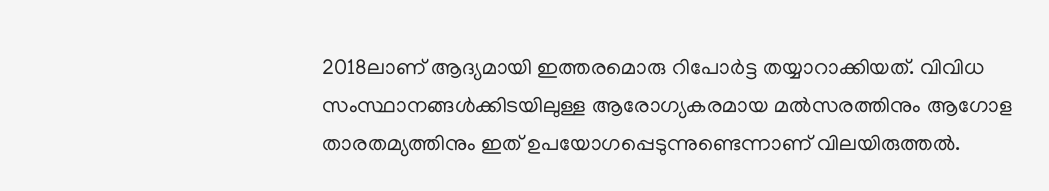2018ലാണ് ആദ്യമായി ഇത്തരമൊരു റിപോര്‍ട്ട തയ്യാറാക്കിയത്. വിവിധ സംസ്ഥാനങ്ങള്‍ക്കിടയിലുള്ള ആരോഗ്യകരമായ മല്‍സരത്തിനും ആഗോള താരതമ്യത്തിനും ഇത് ഉപയോഗപ്പെടുന്നുണ്ടെന്നാണ് വിലയിരുത്തല്‍.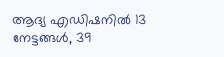ആദ്യ എഡിഷനില്‍ 13 നേട്ടങ്ങള്‍, 39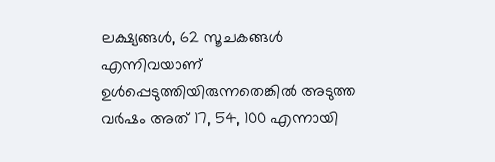ലക്ഷ്യങ്ങള്‍, 62 സൂചകങ്ങള്‍ എന്നിവയാണ് ഉള്‍പ്പെടുത്തിയിരുന്നതെങ്കില്‍ അടുത്ത വര്‍ഷം അത് 17, 54, 100 എന്നായി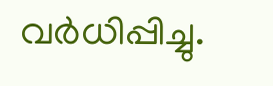വര്‍ധിപ്പിച്ചു.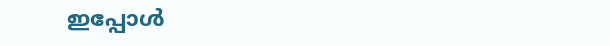ഇപ്പോള്‍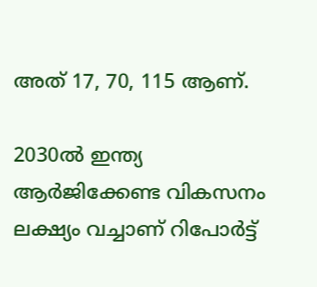അത് 17, 70, 115 ആണ്.

2030ല്‍ ഇന്ത്യ ആര്‍ജിക്കേണ്ട വികസനം ലക്ഷ്യം വച്ചാണ് റിപോര്‍ട്ട്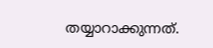തയ്യാറാക്കുന്നത്.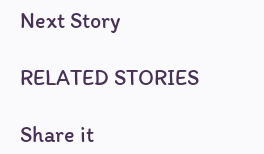Next Story

RELATED STORIES

Share it